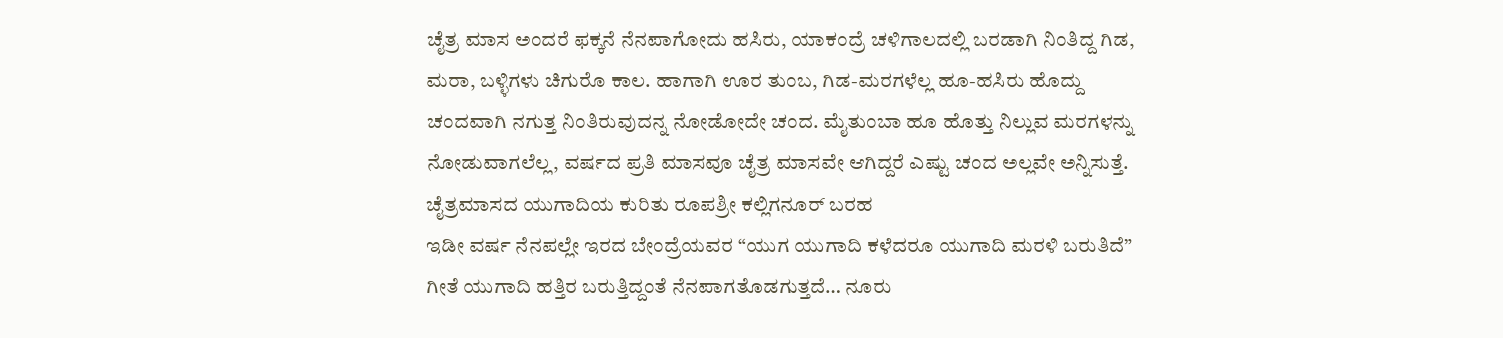ಚೈತ್ರ ಮಾಸ ಅಂದರೆ ಫಕ್ಕನೆ ನೆನಪಾಗೋದು ಹಸಿರು, ಯಾಕಂದ್ರೆ ಚಳಿಗಾಲದಲ್ಲಿ ಬರಡಾಗಿ ನಿಂತಿದ್ದ ಗಿಡ, ಮರಾ, ಬಳ್ಳಿಗಳು ಚಿಗುರೊ ಕಾಲ. ಹಾಗಾಗಿ ಊರ ತುಂಬ, ಗಿಡ-ಮರಗಳೆಲ್ಲ ಹೂ-ಹಸಿರು ಹೊದ್ದು ಚಂದವಾಗಿ ನಗುತ್ತ ನಿಂತಿರುವುದನ್ನ ನೋಡೋದೇ ಚಂದ. ಮೈತುಂಬಾ ಹೂ ಹೊತ್ತು ನಿಲ್ಲುವ ಮರಗಳನ್ನು ನೋಡುವಾಗಲೆಲ್ಲ, ವರ್ಷದ ಪ್ರತಿ ಮಾಸವೂ ಚೈತ್ರ ಮಾಸವೇ ಆಗಿದ್ದರೆ ಎಷ್ಟು ಚಂದ ಅಲ್ಲವೇ ಅನ್ನಿಸುತ್ತೆ.
ಚೈತ್ರಮಾಸದ ಯುಗಾದಿಯ ಕುರಿತು ರೂಪಶ್ರೀ ಕಲ್ಲಿಗನೂರ್ ಬರಹ
ಇಡೀ ವರ್ಷ ನೆನಪಲ್ಲೇ ಇರದ ಬೇಂದ್ರೆಯವರ “ಯುಗ ಯುಗಾದಿ ಕಳೆದರೂ ಯುಗಾದಿ ಮರಳಿ ಬರುತಿದೆ” ಗೀತೆ ಯುಗಾದಿ ಹತ್ತಿರ ಬರುತ್ತಿದ್ದಂತೆ ನೆನಪಾಗತೊಡಗುತ್ತದೆ… ನೂರು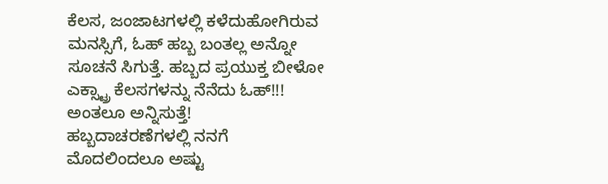ಕೆಲಸ, ಜಂಜಾಟಗಳಲ್ಲಿ ಕಳೆದುಹೋಗಿರುವ ಮನಸ್ಸಿಗೆ, ಓಹ್ ಹಬ್ಬ ಬಂತಲ್ಲ ಅನ್ನೋ ಸೂಚನೆ ಸಿಗುತ್ತೆ. ಹಬ್ಬದ ಪ್ರಯುಕ್ತ ಬೀಳೋ ಎಕ್ಸ್ಟ್ರಾ ಕೆಲಸಗಳನ್ನು ನೆನೆದು ಓಹ್!!! ಅಂತಲೂ ಅನ್ನಿಸುತ್ತೆ!
ಹಬ್ಬದಾಚರಣೆಗಳಲ್ಲಿ ನನಗೆ ಮೊದಲಿಂದಲೂ ಅಷ್ಟು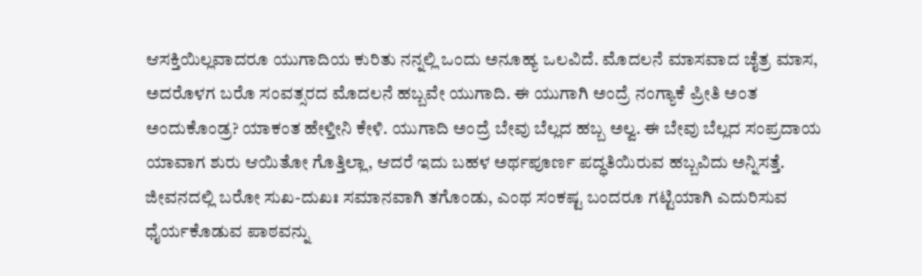ಆಸಕ್ತಿಯಿಲ್ಲವಾದರೂ ಯುಗಾದಿಯ ಕುರಿತು ನನ್ನಲ್ಲಿ ಒಂದು ಅನೂಹ್ಯ ಒಲವಿದೆ. ಮೊದಲನೆ ಮಾಸವಾದ ಚೈತ್ರ ಮಾಸ, ಅದರೊಳಗ ಬರೊ ಸಂವತ್ಸರದ ಮೊದಲನೆ ಹಬ್ಬವೇ ಯುಗಾದಿ. ಈ ಯುಗಾಗಿ ಅಂದ್ರೆ ನಂಗ್ಯಾಕೆ ಪ್ರೀತಿ ಅಂತ ಅಂದುಕೊಂಡ್ರ? ಯಾಕಂತ ಹೇಳ್ತೀನಿ ಕೇಳಿ. ಯುಗಾದಿ ಅಂದ್ರೆ ಬೇವು ಬೆಲ್ಲದ ಹಬ್ಬ ಅಲ್ವ. ಈ ಬೇವು ಬೆಲ್ಲದ ಸಂಪ್ರದಾಯ ಯಾವಾಗ ಶುರು ಆಯಿತೋ ಗೊತ್ತಿಲ್ಲಾ, ಆದರೆ ಇದು ಬಹಳ ಅರ್ಥಪೂರ್ಣ ಪದ್ಧತಿಯಿರುವ ಹಬ್ಬವಿದು ಅನ್ನಿಸತ್ತೆ. ಜೀವನದಲ್ಲಿ ಬರೋ ಸುಖ-ದುಖಃ ಸಮಾನವಾಗಿ ತಗೊಂಡು, ಎಂಥ ಸಂಕಷ್ಟ ಬಂದರೂ ಗಟ್ಟಿಯಾಗಿ ಎದುರಿಸುವ ಧೈರ್ಯಕೊಡುವ ಪಾಠವನ್ನು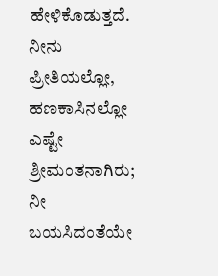ಹೇಳಿಕೊಡುತ್ತದೆ. ನೀನು ಪ್ರೀತಿಯಲ್ಲೋ, ಹಣಕಾಸಿನಲ್ಲೋ ಎಷ್ಟೇ ಶ್ರೀಮಂತನಾಗಿರು; ನೀ ಬಯಸಿದಂತೆಯೇ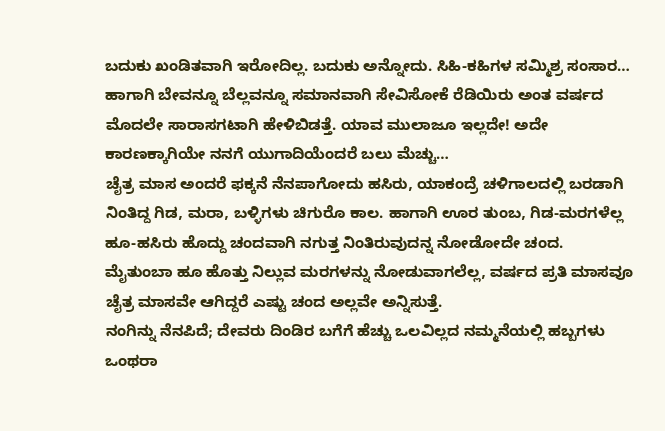ಬದುಕು ಖಂಡಿತವಾಗಿ ಇರೋದಿಲ್ಲ. ಬದುಕು ಅನ್ನೋದು. ಸಿಹಿ-ಕಹಿಗಳ ಸಮ್ಮಿಶ್ರ ಸಂಸಾರ… ಹಾಗಾಗಿ ಬೇವನ್ನೂ ಬೆಲ್ಲವನ್ನೂ ಸಮಾನವಾಗಿ ಸೇವಿಸೋಕೆ ರೆಡಿಯಿರು ಅಂತ ವರ್ಷದ ಮೊದಲೇ ಸಾರಾಸಗಟಾಗಿ ಹೇಳಿಬಿಡತ್ತೆ. ಯಾವ ಮುಲಾಜೂ ಇಲ್ಲದೇ! ಅದೇ ಕಾರಣಕ್ಕಾಗಿಯೇ ನನಗೆ ಯುಗಾದಿಯೆಂದರೆ ಬಲು ಮೆಚ್ಚು…
ಚೈತ್ರ ಮಾಸ ಅಂದರೆ ಫಕ್ಕನೆ ನೆನಪಾಗೋದು ಹಸಿರು, ಯಾಕಂದ್ರೆ ಚಳಿಗಾಲದಲ್ಲಿ ಬರಡಾಗಿ ನಿಂತಿದ್ದ ಗಿಡ, ಮರಾ, ಬಳ್ಳಿಗಳು ಚಿಗುರೊ ಕಾಲ. ಹಾಗಾಗಿ ಊರ ತುಂಬ, ಗಿಡ-ಮರಗಳೆಲ್ಲ ಹೂ-ಹಸಿರು ಹೊದ್ದು ಚಂದವಾಗಿ ನಗುತ್ತ ನಿಂತಿರುವುದನ್ನ ನೋಡೋದೇ ಚಂದ. ಮೈತುಂಬಾ ಹೂ ಹೊತ್ತು ನಿಲ್ಲುವ ಮರಗಳನ್ನು ನೋಡುವಾಗಲೆಲ್ಲ, ವರ್ಷದ ಪ್ರತಿ ಮಾಸವೂ ಚೈತ್ರ ಮಾಸವೇ ಆಗಿದ್ದರೆ ಎಷ್ಟು ಚಂದ ಅಲ್ಲವೇ ಅನ್ನಿಸುತ್ತೆ.
ನಂಗಿನ್ನು ನೆನಪಿದೆ; ದೇವರು ದಿಂಡಿರ ಬಗೆಗೆ ಹೆಚ್ಚು ಒಲವಿಲ್ಲದ ನಮ್ಮನೆಯಲ್ಲಿ ಹಬ್ಬಗಳು ಒಂಥರಾ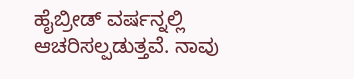ಹೈಬ್ರೀಡ್ ವರ್ಷನ್ನಲ್ಲಿ ಆಚರಿಸಲ್ಪಡುತ್ತವೆ. ನಾವು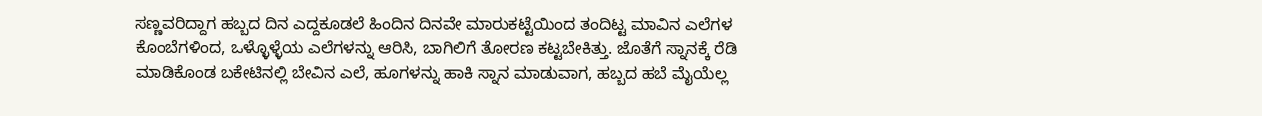ಸಣ್ಣವರಿದ್ದಾಗ ಹಬ್ಬದ ದಿನ ಎದ್ದಕೂಡಲೆ ಹಿಂದಿನ ದಿನವೇ ಮಾರುಕಟ್ಟೆಯಿಂದ ತಂದಿಟ್ಟ ಮಾವಿನ ಎಲೆಗಳ ಕೊಂಬೆಗಳಿಂದ, ಒಳ್ಳೊಳ್ಳೆಯ ಎಲೆಗಳನ್ನು ಆರಿಸಿ, ಬಾಗಿಲಿಗೆ ತೋರಣ ಕಟ್ಟಬೇಕಿತ್ತು. ಜೊತೆಗೆ ಸ್ನಾನಕ್ಕೆ ರೆಡಿ ಮಾಡಿಕೊಂಡ ಬಕೇಟಿನಲ್ಲಿ ಬೇವಿನ ಎಲೆ, ಹೂಗಳನ್ನು ಹಾಕಿ ಸ್ನಾನ ಮಾಡುವಾಗ, ಹಬ್ಬದ ಹಬೆ ಮೈಯೆಲ್ಲ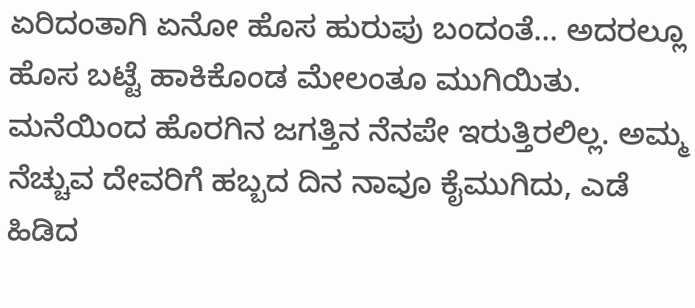ಏರಿದಂತಾಗಿ ಏನೋ ಹೊಸ ಹುರುಪು ಬಂದಂತೆ… ಅದರಲ್ಲೂ ಹೊಸ ಬಟ್ಟೆ ಹಾಕಿಕೊಂಡ ಮೇಲಂತೂ ಮುಗಿಯಿತು. ಮನೆಯಿಂದ ಹೊರಗಿನ ಜಗತ್ತಿನ ನೆನಪೇ ಇರುತ್ತಿರಲಿಲ್ಲ. ಅಮ್ಮ ನೆಚ್ಚುವ ದೇವರಿಗೆ ಹಬ್ಬದ ದಿನ ನಾವೂ ಕೈಮುಗಿದು, ಎಡೆ ಹಿಡಿದ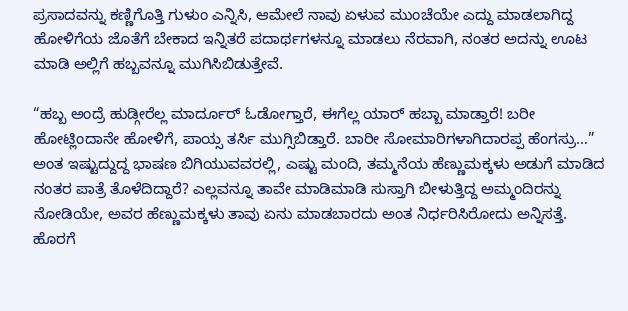ಪ್ರಸಾದವನ್ನು ಕಣ್ಣಿಗೊತ್ತಿ ಗುಳುಂ ಎನ್ನಿಸಿ, ಆಮೇಲೆ ನಾವು ಏಳುವ ಮುಂಚೆಯೇ ಎದ್ದು ಮಾಡಲಾಗಿದ್ದ ಹೋಳಿಗೆಯ ಜೊತೆಗೆ ಬೇಕಾದ ಇನ್ನಿತರೆ ಪದಾರ್ಥಗಳನ್ನೂ ಮಾಡಲು ನೆರವಾಗಿ, ನಂತರ ಅದನ್ನು ಊಟ ಮಾಡಿ ಅಲ್ಲಿಗೆ ಹಬ್ಬವನ್ನೂ ಮುಗಿಸಿಬಿಡುತ್ತೇವೆ.

“ಹಬ್ಬ ಅಂದ್ರೆ ಹುಡ್ಗೀರೆಲ್ಲ ಮಾರ್ದೂರ್ ಓಡೋಗ್ತಾರೆ, ಈಗೆಲ್ಲ ಯಾರ್ ಹಬ್ಬಾ ಮಾಡ್ತಾರೆ! ಬರೀ ಹೋಟ್ಲಿಂದಾನೇ ಹೋಳಿಗೆ, ಪಾಯ್ಸ ತರ್ಸಿ ಮುಗ್ಸಿಬಿಡ್ತಾರೆ. ಬಾರೀ ಸೋಮಾರಿಗಳಾಗಿದಾರಪ್ಪ ಹೆಂಗಸ್ರು…” ಅಂತ ಇಷ್ಟುದ್ದುದ್ದ ಭಾಷಣ ಬಿಗಿಯುವವರಲ್ಲಿ, ಎಷ್ಟು ಮಂದಿ, ತಮ್ಮನೆಯ ಹೆಣ್ಣುಮಕ್ಕಳು ಅಡುಗೆ ಮಾಡಿದ ನಂತರ ಪಾತ್ರೆ ತೊಳೆದಿದ್ದಾರೆ? ಎಲ್ಲವನ್ನೂ ತಾವೇ ಮಾಡಿಮಾಡಿ ಸುಸ್ತಾಗಿ ಬೀಳುತ್ತಿದ್ದ ಅಮ್ಮಂದಿರನ್ನು ನೋಡಿಯೇ, ಅವರ ಹೆಣ್ಣುಮಕ್ಕಳು ತಾವು ಏನು ಮಾಡಬಾರದು ಅಂತ ನಿರ್ಧರಿಸಿರೋದು ಅನ್ನಿಸತ್ತೆ. ಹೊರಗೆ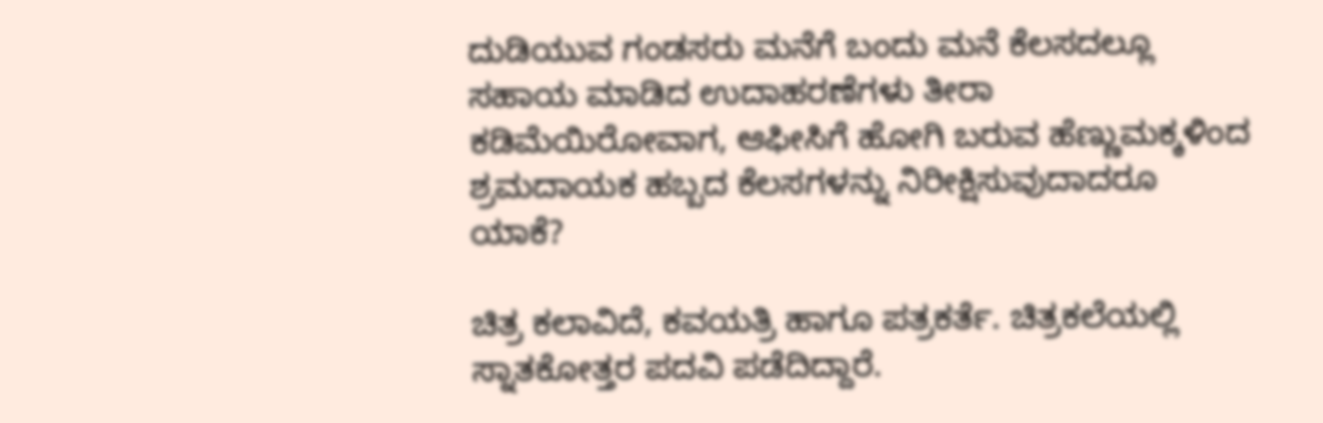ದುಡಿಯುವ ಗಂಡಸರು ಮನೆಗೆ ಬಂದು ಮನೆ ಕೆಲಸದಲ್ಲೂ ಸಹಾಯ ಮಾಡಿದ ಉದಾಹರಣೆಗಳು ತೀರಾ ಕಡಿಮೆಯಿರೋವಾಗ, ಆಫೀಸಿಗೆ ಹೋಗಿ ಬರುವ ಹೆಣ್ಣುಮಕ್ಕಳಿಂದ ಶ್ರಮದಾಯಕ ಹಬ್ಬದ ಕೆಲಸಗಳನ್ನು ನಿರೀಕ್ಷಿಸುವುದಾದರೂ ಯಾಕೆ?

ಚಿತ್ರ ಕಲಾವಿದೆ, ಕವಯತ್ರಿ ಹಾಗೂ ಪತ್ರಕರ್ತೆ. ಚಿತ್ರಕಲೆಯಲ್ಲಿ ಸ್ನಾತಕೋತ್ತರ ಪದವಿ ಪಡೆದಿದ್ದಾರೆ.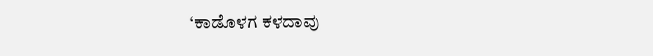‘ಕಾಡೊಳಗ ಕಳದಾವು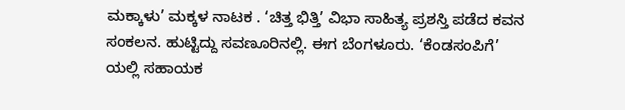ಮಕ್ಕಾಳು’ ಮಕ್ಕಳ ನಾಟಕ . ‘ಚಿತ್ತ ಭಿತ್ತಿ’ ವಿಭಾ ಸಾಹಿತ್ಯ ಪ್ರಶಸ್ತಿ ಪಡೆದ ಕವನ ಸಂಕಲನ. ಹುಟ್ಟಿದ್ದು ಸವಣೂರಿನಲ್ಲಿ. ಈಗ ಬೆಂಗಳೂರು. ‘ಕೆಂಡಸಂಪಿಗೆ’ ಯಲ್ಲಿ ಸಹಾಯಕ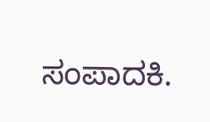ಸಂಪಾದಕಿ.